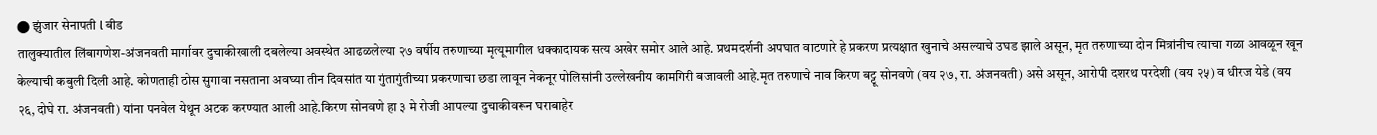⬤ झुंजार सेनापती l बीड
तालुक्यातील लिंबागणेश-अंजनवती मार्गावर दुचाकीखाली दबलेल्या अवस्थेत आढळलेल्या २७ वर्षीय तरुणाच्या मृत्यूमागील धक्कादायक सत्य अखेर समोर आले आहे. प्रथमदर्शनी अपघात वाटणारे हे प्रकरण प्रत्यक्षात खुनाचे असल्याचे उघड झाले असून, मृत तरुणाच्या दोन मित्रांनीच त्याचा गळा आवळून खून केल्याची कबुली दिली आहे. कोणताही ठोस सुगावा नसताना अवघ्या तीन दिवसांत या गुंतागुंतीच्या प्रकरणाचा छडा लावून नेकनूर पोलिसांनी उल्लेखनीय कामगिरी बजावली आहे.मृत तरुणाचे नाव किरण बट्टू सोनवणे (वय २७, रा. अंजनवती) असे असून, आरोपी दशरथ परदेशी (वय २५) व धीरज येडे (वय २६, दोघे रा. अंजनवती) यांना पनवेल येथून अटक करण्यात आली आहे.किरण सोनवणे हा ३ मे रोजी आपल्या दुचाकीवरून घराबाहेर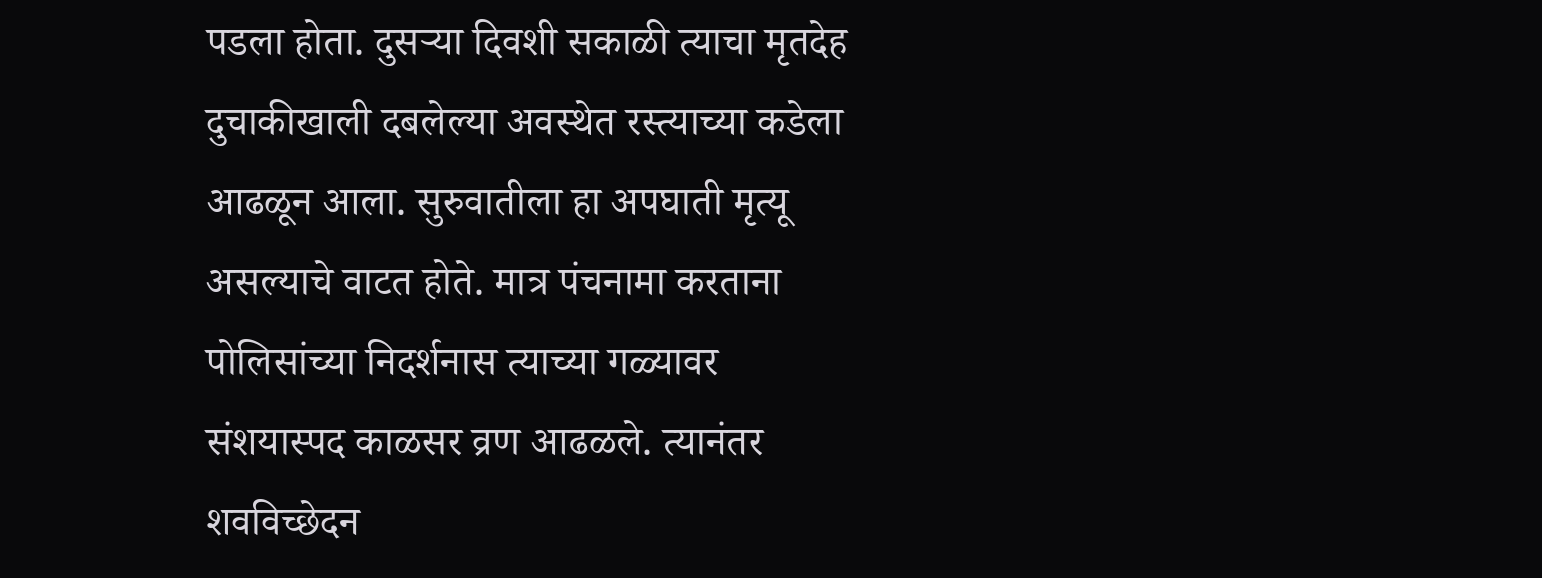पडला होता. दुसऱ्या दिवशी सकाळी त्याचा मृतदेह दुचाकीखाली दबलेल्या अवस्थेत रस्त्याच्या कडेला आढळून आला. सुरुवातीला हा अपघाती मृत्यू असल्याचे वाटत होते. मात्र पंचनामा करताना पोलिसांच्या निदर्शनास त्याच्या गळ्यावर संशयास्पद काळसर व्रण आढळले. त्यानंतर शवविच्छेदन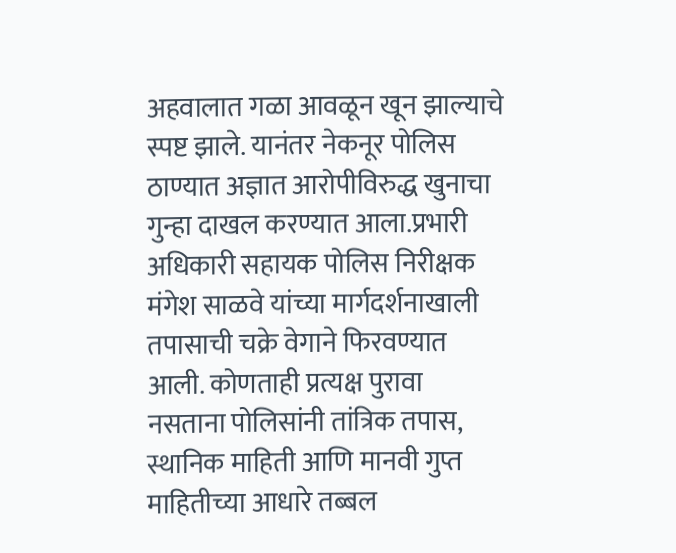अहवालात गळा आवळून खून झाल्याचे स्पष्ट झाले. यानंतर नेकनूर पोलिस ठाण्यात अज्ञात आरोपीविरुद्ध खुनाचा गुन्हा दाखल करण्यात आला.प्रभारी अधिकारी सहायक पोलिस निरीक्षक मंगेश साळवे यांच्या मार्गदर्शनाखाली तपासाची चक्रे वेगाने फिरवण्यात आली. कोणताही प्रत्यक्ष पुरावा नसताना पोलिसांनी तांत्रिक तपास, स्थानिक माहिती आणि मानवी गुप्त माहितीच्या आधारे तब्बल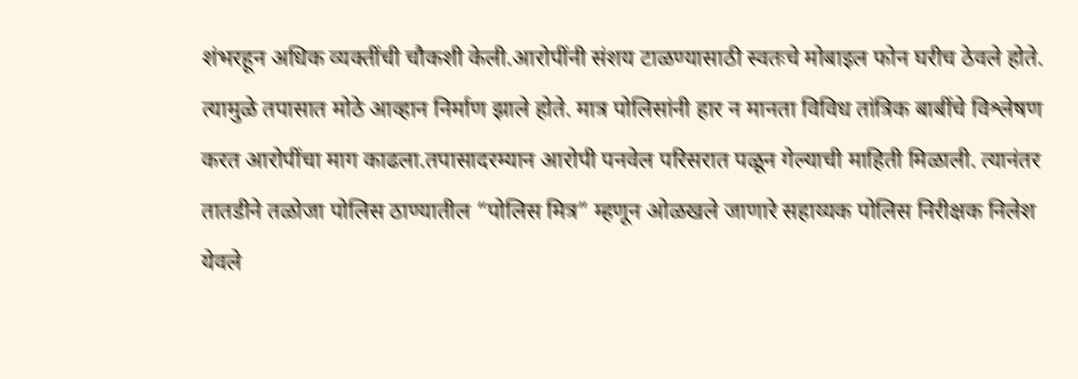शंभरहून अधिक व्यक्तींची चौकशी केली.आरोपींनी संशय टाळण्यासाठी स्वतःचे मोबाइल फोन घरीच ठेवले होते. त्यामुळे तपासात मोठे आव्हान निर्माण झाले होते. मात्र पोलिसांनी हार न मानता विविध तांत्रिक बाबींचे विश्लेषण करत आरोपींचा माग काढला.तपासादरम्यान आरोपी पनवेल परिसरात पळून गेल्याची माहिती मिळाली. त्यानंतर तातडीने तळोजा पोलिस ठाण्यातील “पोलिस मित्र” म्हणून ओळखले जाणारे सहाय्यक पोलिस निरीक्षक निलेश येवले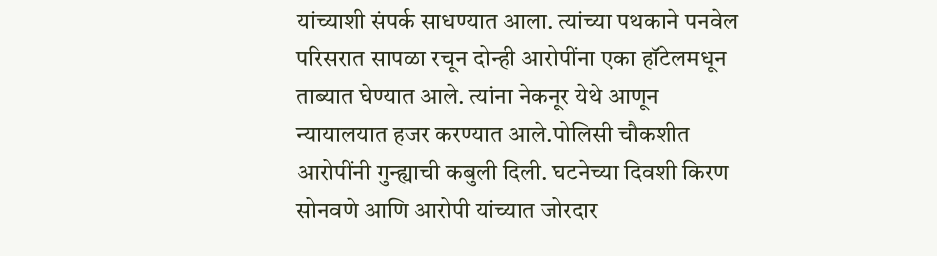यांच्याशी संपर्क साधण्यात आला. त्यांच्या पथकाने पनवेल परिसरात सापळा रचून दोन्ही आरोपींना एका हॉटेलमधून ताब्यात घेण्यात आले. त्यांना नेकनूर येथे आणून न्यायालयात हजर करण्यात आले.पोलिसी चौकशीत आरोपींनी गुन्ह्याची कबुली दिली. घटनेच्या दिवशी किरण सोनवणे आणि आरोपी यांच्यात जोरदार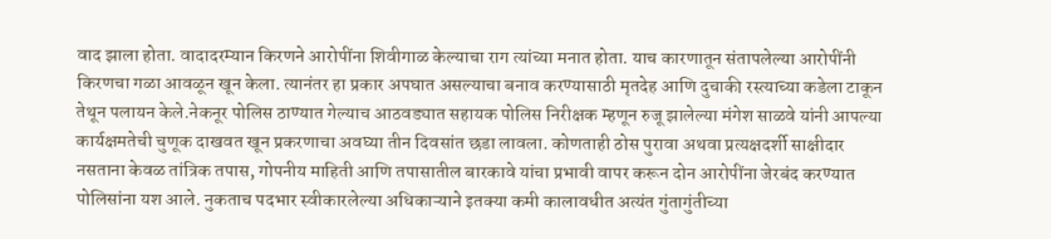वाद झाला होता. वादादरम्यान किरणने आरोपींना शिवीगाळ केल्याचा राग त्यांच्या मनात होता. याच कारणातून संतापलेल्या आरोपींनी किरणचा गळा आवळून खून केला. त्यानंतर हा प्रकार अपघात असल्याचा बनाव करण्यासाठी मृतदेह आणि दुचाकी रस्त्याच्या कडेला टाकून तेथून पलायन केले.नेकनूर पोलिस ठाण्यात गेल्याच आठवड्यात सहायक पोलिस निरीक्षक म्हणून रुजू झालेल्या मंगेश साळवे यांनी आपल्या कार्यक्षमतेची चुणूक दाखवत खून प्रकरणाचा अवघ्या तीन दिवसांत छडा लावला. कोणताही ठोस पुरावा अथवा प्रत्यक्षदर्शी साक्षीदार नसताना केवळ तांत्रिक तपास, गोपनीय माहिती आणि तपासातील बारकावे यांचा प्रभावी वापर करून दोन आरोपींना जेरबंद करण्यात पोलिसांना यश आले. नुकताच पदभार स्वीकारलेल्या अधिकाऱ्याने इतक्या कमी कालावधीत अत्यंत गुंतागुंतीच्या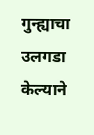गुन्ह्याचा उलगडा केल्याने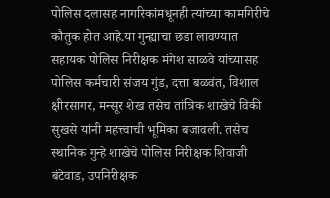पोलिस दलासह नागरिकांमधूनही त्यांच्या कामगिरीचे कौतुक होत आहे.या गुन्ह्याचा छडा लावण्यात सहायक पोलिस निरीक्षक मंगेश साळवे यांच्यासह पोलिस कर्मचारी संजय गुंड, दत्ता बळवंत, विशाल क्षीरसागर, मन्सूर शेख तसेच तांत्रिक शाखेचे विकी सुखसे यांनी महत्त्वाची भूमिका बजावली. तसेच स्थानिक गुन्हे शाखेचे पोलिस निरीक्षक शिवाजी बंटेवाड, उपनिरीक्षक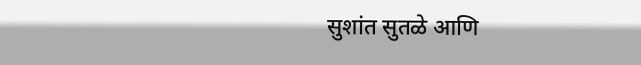सुशांत सुतळे आणि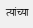त्यांच्या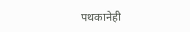पथकानेही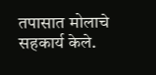तपासात मोलाचे सहकार्य केले.